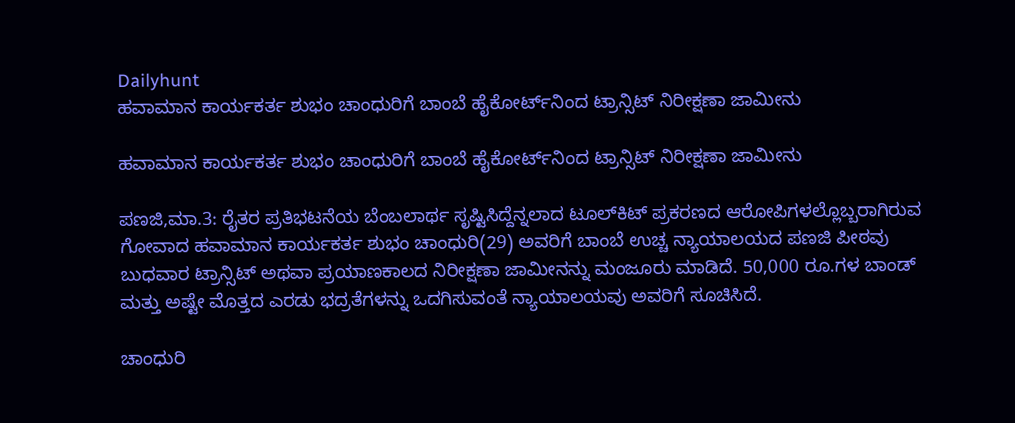Dailyhunt
ಹವಾಮಾನ ಕಾರ್ಯಕರ್ತ ಶುಭಂ ಚಾಂಧುರಿಗೆ ಬಾಂಬೆ ಹೈಕೋರ್ಟ್‌ನಿಂದ ಟ್ರಾನ್ಸಿಟ್ ನಿರೀಕ್ಷಣಾ ಜಾಮೀನು

ಹವಾಮಾನ ಕಾರ್ಯಕರ್ತ ಶುಭಂ ಚಾಂಧುರಿಗೆ ಬಾಂಬೆ ಹೈಕೋರ್ಟ್‌ನಿಂದ ಟ್ರಾನ್ಸಿಟ್ ನಿರೀಕ್ಷಣಾ ಜಾಮೀನು

ಪಣಜಿ,ಮಾ.3: ರೈತರ ಪ್ರತಿಭಟನೆಯ ಬೆಂಬಲಾರ್ಥ ಸೃಷ್ಟಿಸಿದ್ದೆನ್ನಲಾದ ಟೂಲ್‌ಕಿಟ್ ಪ್ರಕರಣದ ಆರೋಪಿಗಳಲ್ಲೊಬ್ಬರಾಗಿರುವ ಗೋವಾದ ಹವಾಮಾನ ಕಾರ್ಯಕರ್ತ ಶುಭಂ ಚಾಂಧುರಿ(29) ಅವರಿಗೆ ಬಾಂಬೆ ಉಚ್ಚ ನ್ಯಾಯಾಲಯದ ಪಣಜಿ ಪೀಠವು ಬುಧವಾರ ಟ್ರಾನ್ಸಿಟ್ ಅಥವಾ ಪ್ರಯಾಣಕಾಲದ ನಿರೀಕ್ಷಣಾ ಜಾಮೀನನ್ನು ಮಂಜೂರು ಮಾಡಿದೆ. 50,000 ರೂ.ಗಳ ಬಾಂಡ್ ಮತ್ತು ಅಷ್ಟೇ ಮೊತ್ತದ ಎರಡು ಭದ್ರತೆಗಳನ್ನು ಒದಗಿಸುವಂತೆ ನ್ಯಾಯಾಲಯವು ಅವರಿಗೆ ಸೂಚಿಸಿದೆ.

ಚಾಂಧುರಿ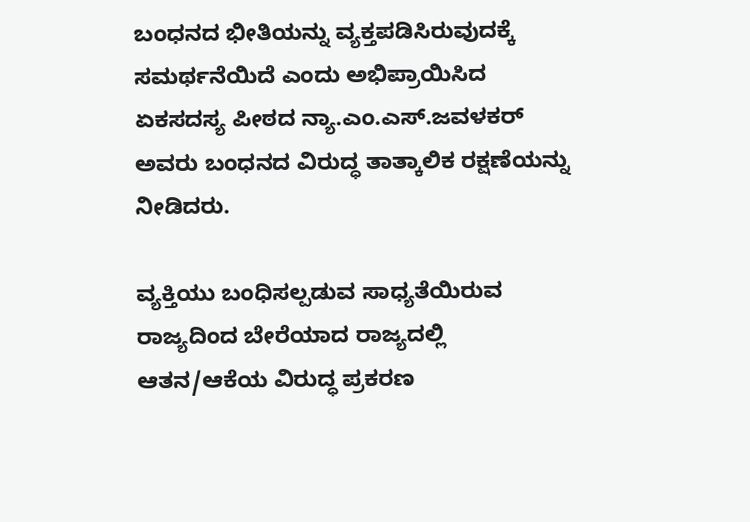ಬಂಧನದ ಭೀತಿಯನ್ನು ವ್ಯಕ್ತಪಡಿಸಿರುವುದಕ್ಕೆ ಸಮರ್ಥನೆಯಿದೆ ಎಂದು ಅಭಿಪ್ರಾಯಿಸಿದ ಏಕಸದಸ್ಯ ಪೀಠದ ನ್ಯಾ.ಎಂ.ಎಸ್.ಜವಳಕರ್ ಅವರು ಬಂಧನದ ವಿರುದ್ಧ ತಾತ್ಕಾಲಿಕ ರಕ್ಷಣೆಯನ್ನು ನೀಡಿದರು.

ವ್ಯಕ್ತಿಯು ಬಂಧಿಸಲ್ಪಡುವ ಸಾಧ್ಯತೆಯಿರುವ ರಾಜ್ಯದಿಂದ ಬೇರೆಯಾದ ರಾಜ್ಯದಲ್ಲಿ ಆತನ/ಆಕೆಯ ವಿರುದ್ಧ ಪ್ರಕರಣ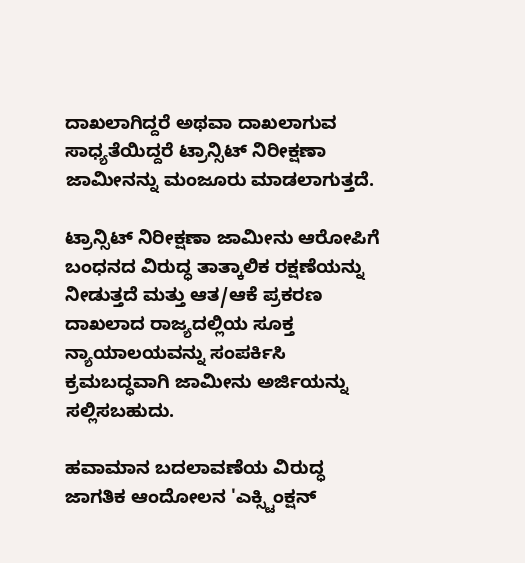ದಾಖಲಾಗಿದ್ದರೆ ಅಥವಾ ದಾಖಲಾಗುವ ಸಾಧ್ಯತೆಯಿದ್ದರೆ ಟ್ರಾನ್ಸಿಟ್ ನಿರೀಕ್ಷಣಾ ಜಾಮೀನನ್ನು ಮಂಜೂರು ಮಾಡಲಾಗುತ್ತದೆ.

ಟ್ರಾನ್ಸಿಟ್ ನಿರೀಕ್ಷಣಾ ಜಾಮೀನು ಆರೋಪಿಗೆ ಬಂಧನದ ವಿರುದ್ಧ ತಾತ್ಕಾಲಿಕ ರಕ್ಷಣೆಯನ್ನು ನೀಡುತ್ತದೆ ಮತ್ತು ಆತ/ಆಕೆ ಪ್ರಕರಣ ದಾಖಲಾದ ರಾಜ್ಯದಲ್ಲಿಯ ಸೂಕ್ತ ನ್ಯಾಯಾಲಯವನ್ನು ಸಂಪರ್ಕಿಸಿ ಕ್ರಮಬದ್ಧವಾಗಿ ಜಾಮೀನು ಅರ್ಜಿಯನ್ನು ಸಲ್ಲಿಸಬಹುದು.

ಹವಾಮಾನ ಬದಲಾವಣೆಯ ವಿರುದ್ಧ ಜಾಗತಿಕ ಆಂದೋಲನ 'ಎಕ್ಸ್ಟಿಂಕ್ಷನ್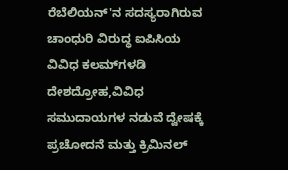ರೆಬೆಲಿಯನ್'ನ ಸದಸ್ಯರಾಗಿರುವ ಚಾಂಧುರಿ ವಿರುದ್ಧ ಐಪಿಸಿಯ ವಿವಿಧ ಕಲಮ್‌ಗಳಡಿ ದೇಶದ್ರೋಹ,ವಿವಿಧ ಸಮುದಾಯಗಳ ನಡುವೆ ದ್ವೇಷಕ್ಕೆ ಪ್ರಚೋದನೆ ಮತ್ತು ಕ್ರಿಮಿನಲ್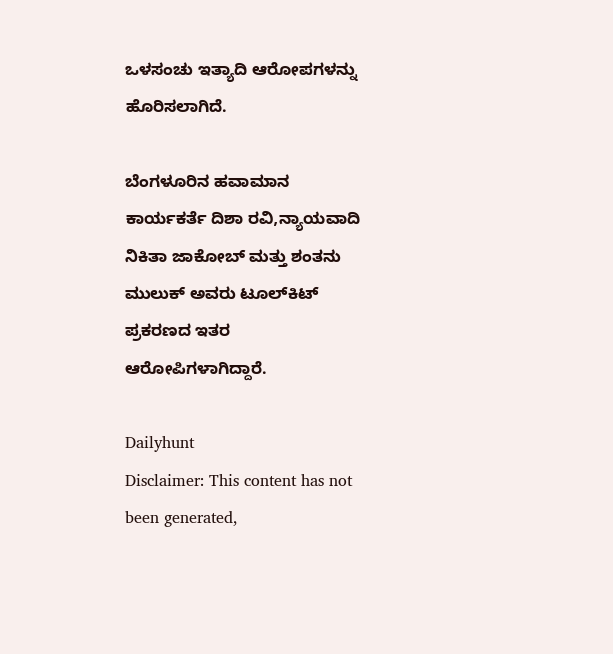ಒಳಸಂಚು ಇತ್ಯಾದಿ ಆರೋಪಗಳನ್ನು ಹೊರಿಸಲಾಗಿದೆ.

ಬೆಂಗಳೂರಿನ ಹವಾಮಾನ ಕಾರ್ಯಕರ್ತೆ ದಿಶಾ ರವಿ,ನ್ಯಾಯವಾದಿ ನಿಕಿತಾ ಜಾಕೋಬ್ ಮತ್ತು ಶಂತನು ಮುಲುಕ್ ಅವರು ಟೂಲ್‌ಕಿಟ್ ಪ್ರಕರಣದ ಇತರ ಆರೋಪಿಗಳಾಗಿದ್ದಾರೆ.

Dailyhunt
Disclaimer: This content has not been generated,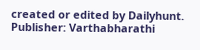created or edited by Dailyhunt. Publisher: Varthabharathi